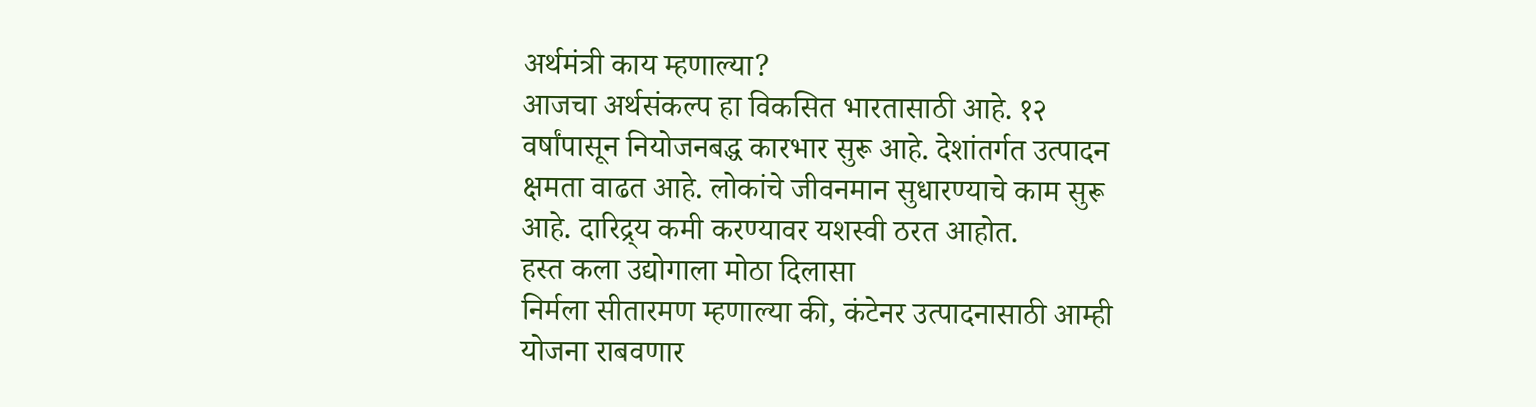अर्थमंत्री काय म्हणाल्या?
आजचा अर्थसंकल्प हा विकसित भारतासाठी आहे. १२ वर्षांपासून नियोजनबद्ध कारभार सुरू आहे. देशांतर्गत उत्पादन क्षमता वाढत आहे. लोकांचे जीवनमान सुधारण्याचे काम सुरू आहे. दारिद्र्य कमी करण्यावर यशस्वी ठरत आहोत.
हस्त कला उद्योगाला मोठा दिलासा
निर्मला सीतारमण म्हणाल्या की, कंटेनर उत्पादनासाठी आम्ही योजना राबवणार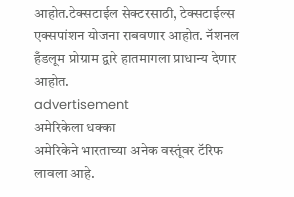आहोत.टेक्सटाईल सेक्टरसाठी, टेक्सटाईल्स एक्सपांशन योजना राबवणार आहोत. नॅशनल हँडलूम प्रोग्राम द्वारे हातमागला प्राधान्य देणार आहोत.
advertisement
अमेरिकेला धक्का
अमेरिकेने भारताच्या अनेक वस्तूंवर टॅरिफ लावला आहे.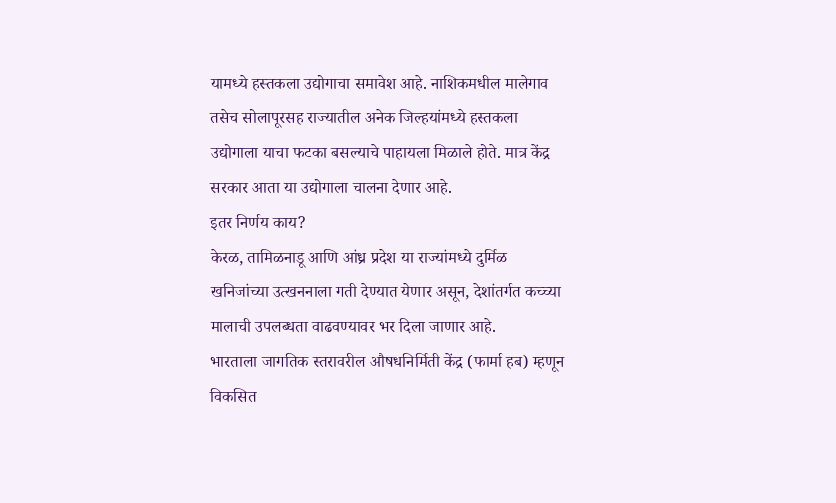यामध्ये हस्तकला उद्योगाचा समावेश आहे. नाशिकमधील मालेगाव तसेच सोलापूरसह राज्यातील अनेक जिल्हयांमध्ये हस्तकला उद्योगाला याचा फटका बसल्याचे पाहायला मिळाले होते. मात्र केंद्र सरकार आता या उद्योगाला चालना देणार आहे.
इतर निर्णय काय?
केरळ, तामिळनाडू आणि आंध्र प्रदेश या राज्यांमध्ये दुर्मिळ खनिजांच्या उत्खननाला गती देण्यात येणार असून, देशांतर्गत कच्च्या मालाची उपलब्धता वाढवण्यावर भर दिला जाणार आहे.
भारताला जागतिक स्तरावरील औषधनिर्मिती केंद्र (फार्मा हब) म्हणून विकसित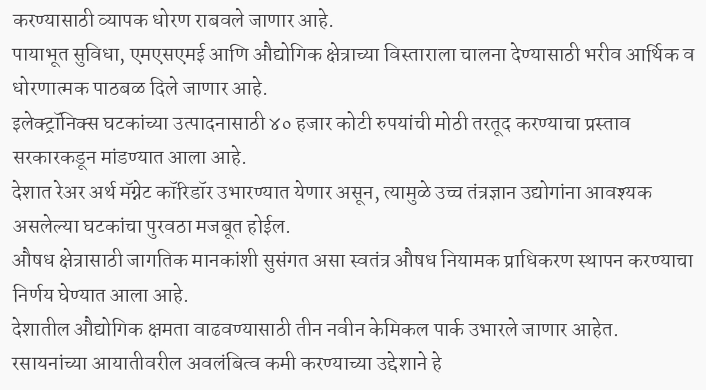करण्यासाठी व्यापक धोरण राबवले जाणार आहे.
पायाभूत सुविधा, एमएसएमई आणि औद्योगिक क्षेत्राच्या विस्ताराला चालना देण्यासाठी भरीव आर्थिक व धोरणात्मक पाठबळ दिले जाणार आहे.
इलेक्ट्रॉनिक्स घटकांच्या उत्पादनासाठी ४० हजार कोटी रुपयांची मोठी तरतूद करण्याचा प्रस्ताव सरकारकडून मांडण्यात आला आहे.
देशात रेअर अर्थ मॅग्नेट कॉरिडॉर उभारण्यात येणार असून, त्यामुळे उच्च तंत्रज्ञान उद्योगांना आवश्यक असलेल्या घटकांचा पुरवठा मजबूत होईल.
औषध क्षेत्रासाठी जागतिक मानकांशी सुसंगत असा स्वतंत्र औषध नियामक प्राधिकरण स्थापन करण्याचा निर्णय घेण्यात आला आहे.
देशातील औद्योगिक क्षमता वाढवण्यासाठी तीन नवीन केमिकल पार्क उभारले जाणार आहेत.
रसायनांच्या आयातीवरील अवलंबित्व कमी करण्याच्या उद्देशाने हे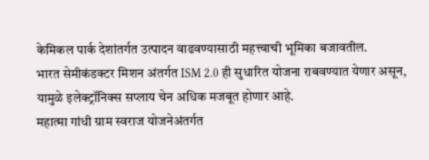केमिकल पार्क देशांतर्गत उत्पादन वाढवण्यासाठी महत्त्वाची भूमिका बजावतील.
भारत सेमीकंडक्टर मिशन अंतर्गत ISM 2.0 ही सुधारित योजना राबवण्यात येणार असून, यामुळे इलेक्ट्रॉनिक्स सप्लाय चेन अधिक मजबूत होणार आहे.
महात्मा गांधी ग्राम स्वराज योजनेअंतर्गत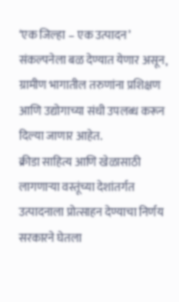‘एक जिल्हा – एक उत्पादन’ संकल्पनेला बळ देण्यात येणार असून, ग्रामीण भागातील तरुणांना प्रशिक्षण आणि उद्योगाच्या संधी उपलब्ध करून दिल्या जाणार आहेत.
क्रीडा साहित्य आणि खेळासाठी लागणाऱ्या वस्तूंच्या देशांतर्गत उत्पादनाला प्रोत्साहन देण्याचा निर्णय सरकारने घेतला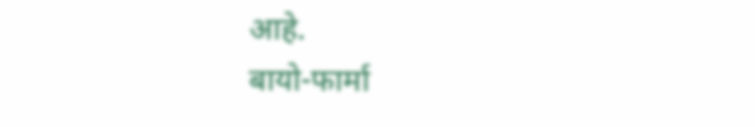आहे.
बायो-फार्मा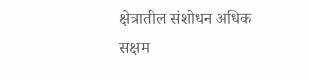क्षेत्रातील संशोधन अधिक सक्षम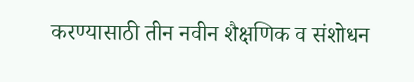करण्यासाठी तीन नवीन शैक्षणिक व संशोधन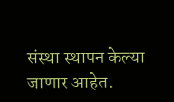संस्था स्थापन केल्या जाणार आहेत.